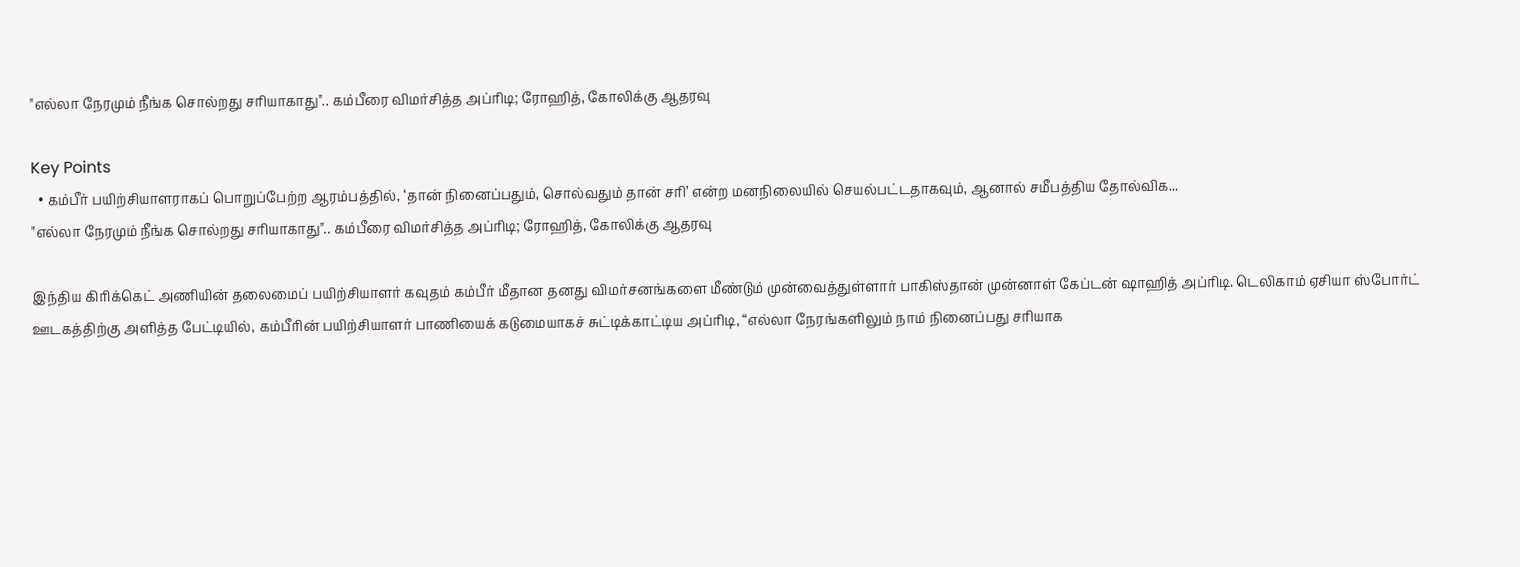"எல்லா நேரமும் நீங்க சொல்றது சரியாகாது".. கம்பீரை விமர்சித்த அப்ரிடி; ரோஹித், கோலிக்கு ஆதரவு

Key Points
  • கம்பீர் பயிற்சியாளராகப் பொறுப்பேற்ற ஆரம்பத்தில், ‘தான் நினைப்பதும், சொல்வதும் தான் சரி’ என்ற மனநிலையில் செயல்பட்டதாகவும், ஆனால் சமீபத்திய தோல்விக...
"எல்லா நேரமும் நீங்க சொல்றது சரியாகாது".. கம்பீரை விமர்சித்த அப்ரிடி; ரோஹித், கோலிக்கு ஆதரவு

இந்திய கிரிக்கெட் அணியின் தலைமைப் பயிற்சியாளர் கவுதம் கம்பீர் மீதான தனது விமர்சனங்களை மீண்டும் முன்வைத்துள்ளார் பாகிஸ்தான் முன்னாள் கேப்டன் ஷாஹித் அப்ரிடி. டெலிகாம் ஏசியா ஸ்போர்ட் ஊடகத்திற்கு அளித்த பேட்டியில், கம்பீரின் பயிற்சியாளர் பாணியைக் கடுமையாகச் சுட்டிக்காட்டிய அப்ரிடி, “எல்லா நேரங்களிலும் நாம் நினைப்பது சரியாக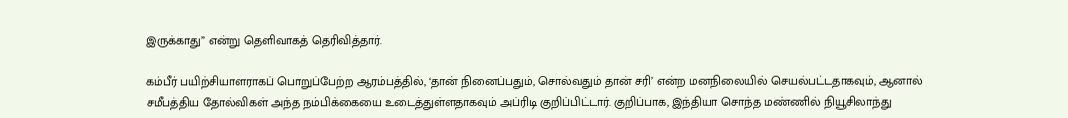இருக்காது” என்று தெளிவாகத் தெரிவித்தார்.

கம்பீர் பயிற்சியாளராகப் பொறுப்பேற்ற ஆரம்பத்தில், ‘தான் நினைப்பதும், சொல்வதும் தான் சரி’ என்ற மனநிலையில் செயல்பட்டதாகவும், ஆனால் சமீபத்திய தோல்விகள் அந்த நம்பிக்கையை உடைத்துள்ளதாகவும் அப்ரிடி குறிப்பிட்டார். குறிப்பாக, இந்தியா சொந்த மண்ணில் நியூசிலாந்து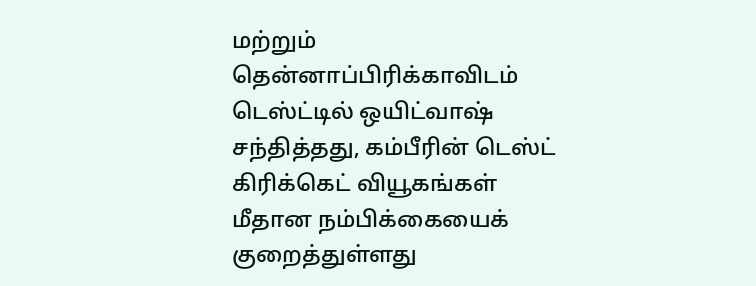மற்றும் தென்னாப்பிரிக்காவிடம் டெஸ்ட்டில் ஒயிட்வாஷ் சந்தித்தது, கம்பீரின் டெஸ்ட் கிரிக்கெட் வியூகங்கள் மீதான நம்பிக்கையைக் குறைத்துள்ளது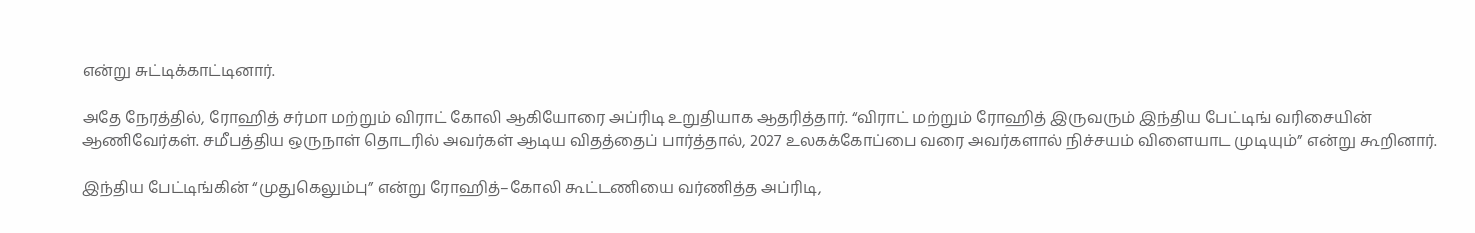என்று சுட்டிக்காட்டினார்.

அதே நேரத்தில், ரோஹித் சர்மா மற்றும் விராட் கோலி ஆகியோரை அப்ரிடி உறுதியாக ஆதரித்தார். “விராட் மற்றும் ரோஹித் இருவரும் இந்திய பேட்டிங் வரிசையின் ஆணிவேர்கள். சமீபத்திய ஒருநாள் தொடரில் அவர்கள் ஆடிய விதத்தைப் பார்த்தால், 2027 உலகக்கோப்பை வரை அவர்களால் நிச்சயம் விளையாட முடியும்” என்று கூறினார்.

இந்திய பேட்டிங்கின் “முதுகெலும்பு” என்று ரோஹித்–கோலி கூட்டணியை வர்ணித்த அப்ரிடி,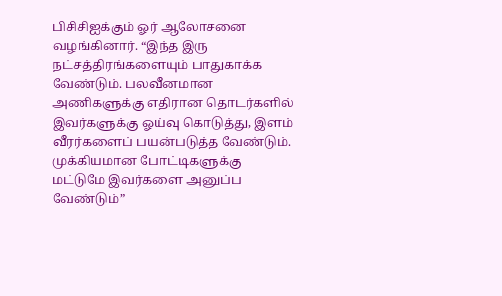பிசிசிஐக்கும் ஓர் ஆலோசனை வழங்கினார். “இந்த இரு நட்சத்திரங்களையும் பாதுகாக்க வேண்டும். பலவீனமான அணிகளுக்கு எதிரான தொடர்களில் இவர்களுக்கு ஓய்வு கொடுத்து, இளம் வீரர்களைப் பயன்படுத்த வேண்டும். முக்கியமான போட்டிகளுக்கு மட்டுமே இவர்களை அனுப்ப வேண்டும்”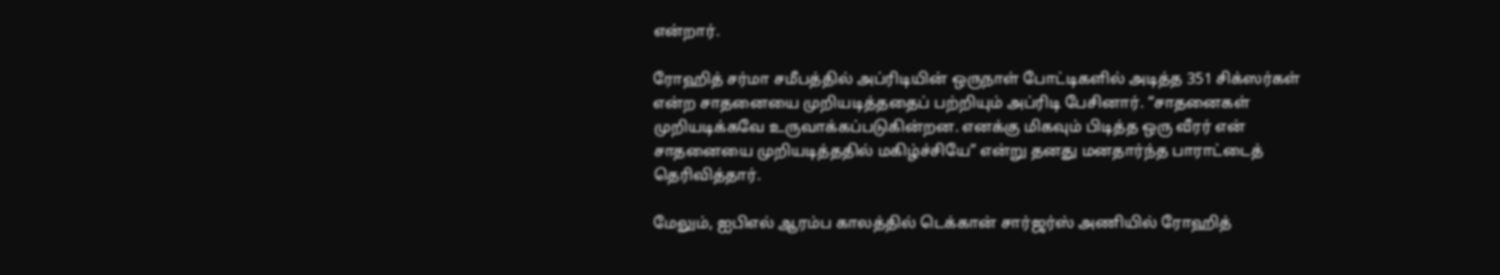என்றார்.

ரோஹித் சர்மா சமீபத்தில் அப்ரிடியின் ஒருநாள் போட்டிகளில் அடித்த 351 சிக்ஸர்கள் என்ற சாதனையை முறியடித்ததைப் பற்றியும் அப்ரிடி பேசினார். “சாதனைகள் முறியடிக்கவே உருவாக்கப்படுகின்றன. எனக்கு மிகவும் பிடித்த ஒரு வீரர் என் சாதனையை முறியடித்ததில் மகிழ்ச்சியே” என்று தனது மனதார்ந்த பாராட்டைத் தெரிவித்தார்.

மேலும், ஐபிஎல் ஆரம்ப காலத்தில் டெக்கான் சார்ஜர்ஸ் அணியில் ரோஹித்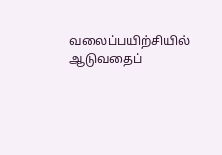வலைப்பயிற்சியில் ஆடுவதைப்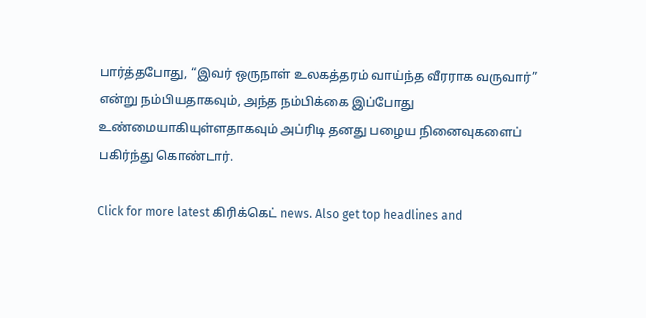பார்த்தபோது, “இவர் ஒருநாள் உலகத்தரம் வாய்ந்த வீரராக வருவார்” என்று நம்பியதாகவும், அந்த நம்பிக்கை இப்போது உண்மையாகியுள்ளதாகவும் அப்ரிடி தனது பழைய நினைவுகளைப் பகிர்ந்து கொண்டார்.

Click for more latest கிரிக்கெட் news. Also get top headlines and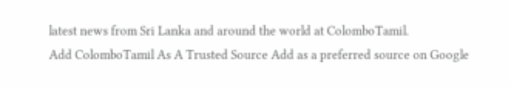latest news from Sri Lanka and around the world at ColomboTamil.
Add ColomboTamil As A Trusted Source Add as a preferred source on Google